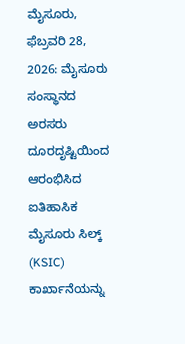ಮೈಸೂರು, ಫೆಬ್ರವರಿ 28, 2026: ಮೈಸೂರು ಸಂಸ್ಥಾನದ ಅರಸರು ದೂರದೃಷ್ಟಿಯಿಂದ ಆರಂಭಿಸಿದ ಐತಿಹಾಸಿಕ ಮೈಸೂರು ಸಿಲ್ಕ್ (KSIC) ಕಾರ್ಖಾನೆಯನ್ನು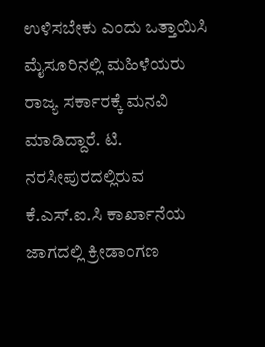ಉಳಿಸಬೇಕು ಎಂದು ಒತ್ತಾಯಿಸಿ ಮೈಸೂರಿನಲ್ಲಿ ಮಹಿಳೆಯರು ರಾಜ್ಯ ಸರ್ಕಾರಕ್ಕೆ ಮನವಿ ಮಾಡಿದ್ದಾರೆ. ಟಿ. ನರಸೀಪುರದಲ್ಲಿರುವ ಕೆ.ಎಸ್.ಐ.ಸಿ ಕಾರ್ಖಾನೆಯ ಜಾಗದಲ್ಲಿ ಕ್ರೀಡಾಂಗಣ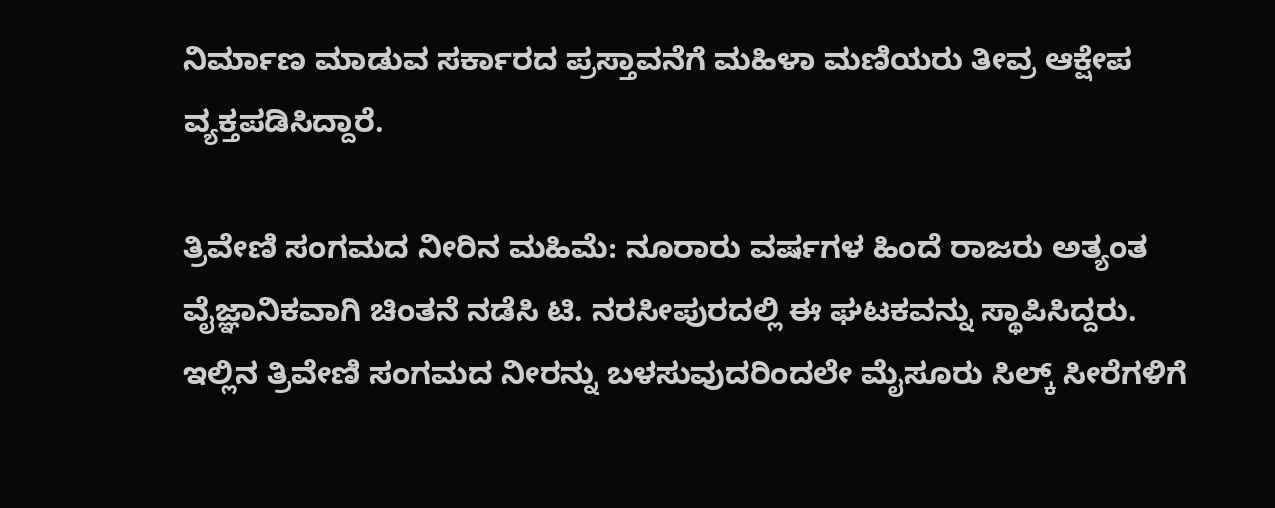ನಿರ್ಮಾಣ ಮಾಡುವ ಸರ್ಕಾರದ ಪ್ರಸ್ತಾವನೆಗೆ ಮಹಿಳಾ ಮಣಿಯರು ತೀವ್ರ ಆಕ್ಷೇಪ ವ್ಯಕ್ತಪಡಿಸಿದ್ದಾರೆ.

ತ್ರಿವೇಣಿ ಸಂಗಮದ ನೀರಿನ ಮಹಿಮೆ: ನೂರಾರು ವರ್ಷಗಳ ಹಿಂದೆ ರಾಜರು ಅತ್ಯಂತ ವೈಜ್ಞಾನಿಕವಾಗಿ ಚಿಂತನೆ ನಡೆಸಿ ಟಿ. ನರಸೀಪುರದಲ್ಲಿ ಈ ಘಟಕವನ್ನು ಸ್ಥಾಪಿಸಿದ್ದರು. ಇಲ್ಲಿನ ತ್ರಿವೇಣಿ ಸಂಗಮದ ನೀರನ್ನು ಬಳಸುವುದರಿಂದಲೇ ಮೈಸೂರು ಸಿಲ್ಕ್ ಸೀರೆಗಳಿಗೆ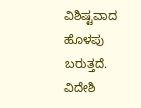ವಿಶಿಷ್ಟವಾದ ಹೊಳಪು ಬರುತ್ತದೆ. ವಿದೇಶಿ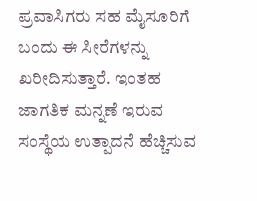ಪ್ರವಾಸಿಗರು ಸಹ ಮೈಸೂರಿಗೆ ಬಂದು ಈ ಸೀರೆಗಳನ್ನು ಖರೀದಿಸುತ್ತಾರೆ. ಇಂತಹ ಜಾಗತಿಕ ಮನ್ನಣೆ ಇರುವ ಸಂಸ್ಥೆಯ ಉತ್ಪಾದನೆ ಹೆಚ್ಚಿಸುವ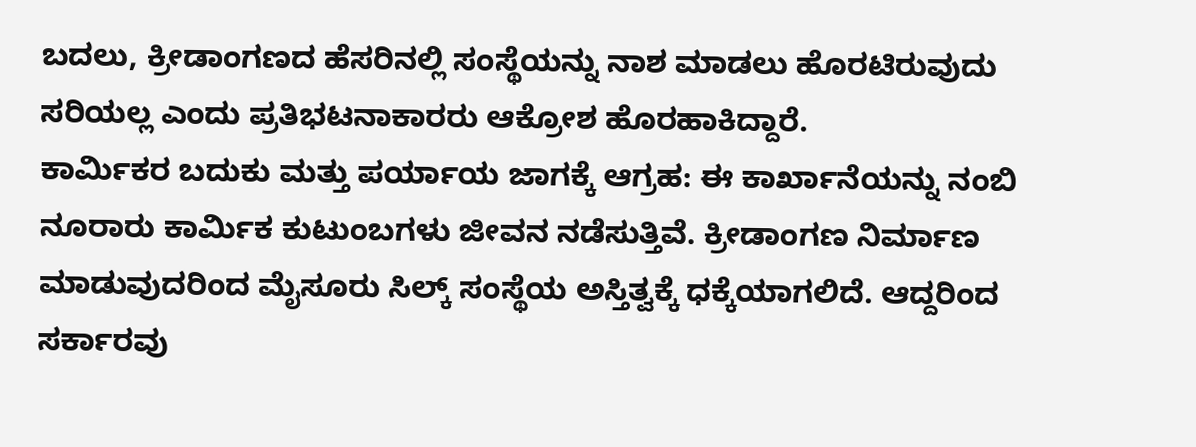ಬದಲು, ಕ್ರೀಡಾಂಗಣದ ಹೆಸರಿನಲ್ಲಿ ಸಂಸ್ಥೆಯನ್ನು ನಾಶ ಮಾಡಲು ಹೊರಟಿರುವುದು ಸರಿಯಲ್ಲ ಎಂದು ಪ್ರತಿಭಟನಾಕಾರರು ಆಕ್ರೋಶ ಹೊರಹಾಕಿದ್ದಾರೆ.
ಕಾರ್ಮಿಕರ ಬದುಕು ಮತ್ತು ಪರ್ಯಾಯ ಜಾಗಕ್ಕೆ ಆಗ್ರಹ: ಈ ಕಾರ್ಖಾನೆಯನ್ನು ನಂಬಿ ನೂರಾರು ಕಾರ್ಮಿಕ ಕುಟುಂಬಗಳು ಜೀವನ ನಡೆಸುತ್ತಿವೆ. ಕ್ರೀಡಾಂಗಣ ನಿರ್ಮಾಣ ಮಾಡುವುದರಿಂದ ಮೈಸೂರು ಸಿಲ್ಕ್ ಸಂಸ್ಥೆಯ ಅಸ್ತಿತ್ವಕ್ಕೆ ಧಕ್ಕೆಯಾಗಲಿದೆ. ಆದ್ದರಿಂದ ಸರ್ಕಾರವು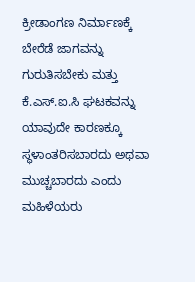ಕ್ರೀಡಾಂಗಣ ನಿರ್ಮಾಣಕ್ಕೆ ಬೇರೆಡೆ ಜಾಗವನ್ನು ಗುರುತಿಸಬೇಕು ಮತ್ತು ಕೆ.ಎಸ್.ಐ.ಸಿ ಘಟಕವನ್ನು ಯಾವುದೇ ಕಾರಣಕ್ಕೂ ಸ್ಥಳಾಂತರಿಸಬಾರದು ಅಥವಾ ಮುಚ್ಚಬಾರದು ಎಂದು ಮಹಿಳೆಯರು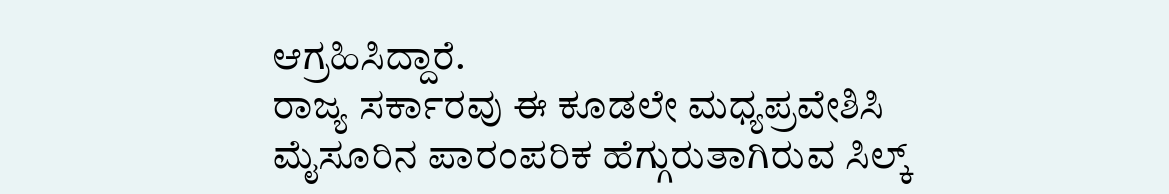ಆಗ್ರಹಿಸಿದ್ದಾರೆ.
ರಾಜ್ಯ ಸರ್ಕಾರವು ಈ ಕೂಡಲೇ ಮಧ್ಯಪ್ರವೇಶಿಸಿ ಮೈಸೂರಿನ ಪಾರಂಪರಿಕ ಹೆಗ್ಗುರುತಾಗಿರುವ ಸಿಲ್ಕ್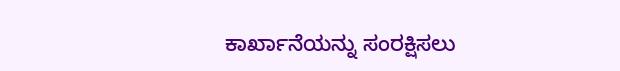ಕಾರ್ಖಾನೆಯನ್ನು ಸಂರಕ್ಷಿಸಲು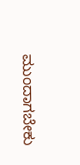ಮುಂದಾಗಬೇಕು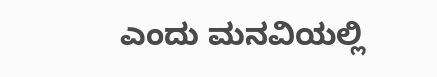ಎಂದು ಮನವಿಯಲ್ಲಿ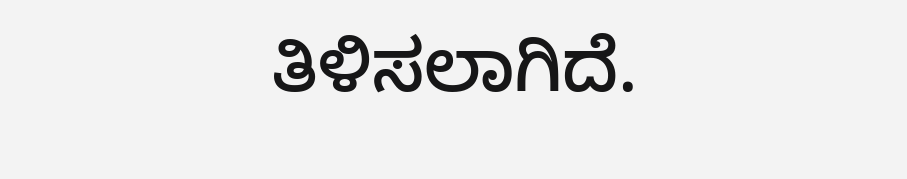ತಿಳಿಸಲಾಗಿದೆ.